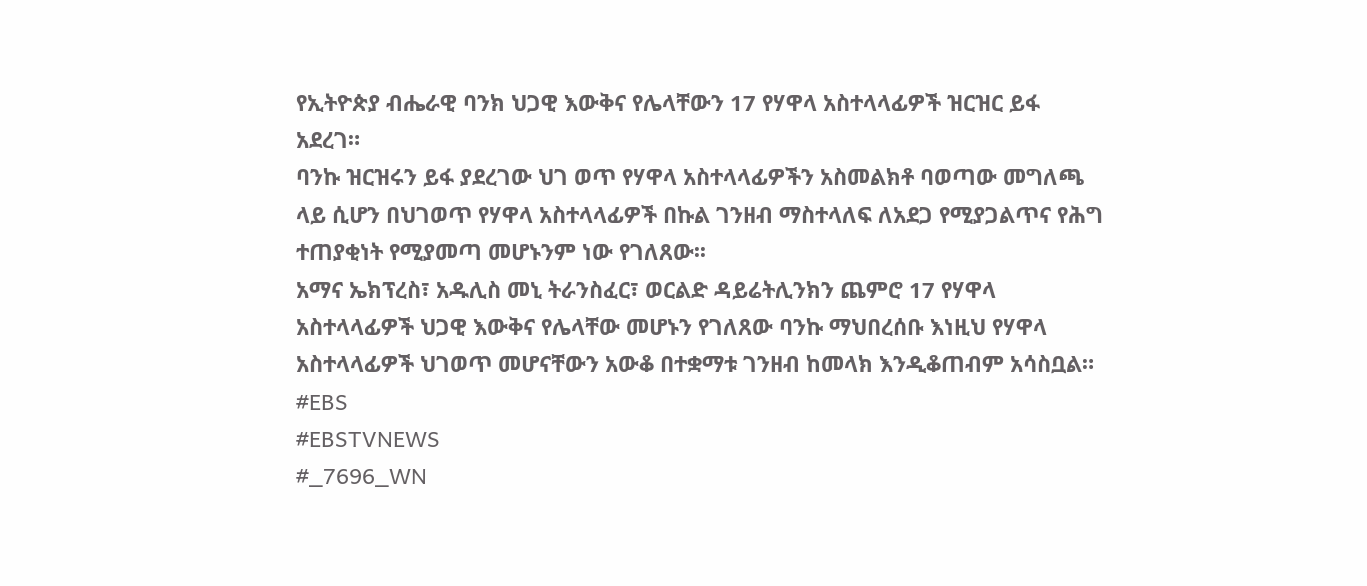የኢትዮጵያ ብሔራዊ ባንክ ህጋዊ እውቅና የሌላቸውን 17 የሃዋላ አስተላላፊዎች ዝርዝር ይፋ አደረገ።
ባንኩ ዝርዝሩን ይፋ ያደረገው ህገ ወጥ የሃዋላ አስተላላፊዎችን አስመልክቶ ባወጣው መግለጫ ላይ ሲሆን በህገወጥ የሃዋላ አስተላላፊዎች በኩል ገንዘብ ማስተላለፍ ለአደጋ የሚያጋልጥና የሕግ ተጠያቂነት የሚያመጣ መሆኑንም ነው የገለጸው፡፡
አማና ኤክፕረስ፣ አዱሊስ መኒ ትራንስፈር፣ ወርልድ ዳይሬትሊንክን ጨምሮ 17 የሃዋላ አስተላላፊዎች ህጋዊ እውቅና የሌላቸው መሆኑን የገለጸው ባንኩ ማህበረሰቡ እነዚህ የሃዋላ አስተላላፊዎች ህገወጥ መሆናቸውን አውቆ በተቋማቱ ገንዘብ ከመላክ እንዲቆጠብም አሳስቧል።
#EBS
#EBSTVNEWS
#_7696_WN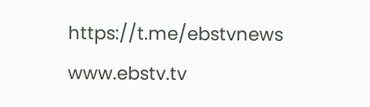https://t.me/ebstvnews
www.ebstv.tv